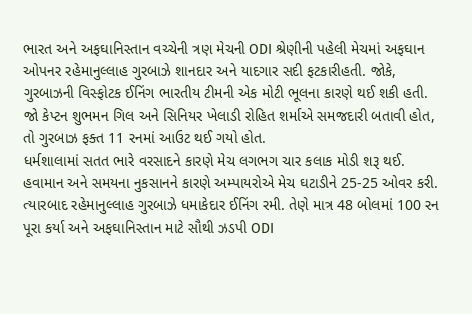ભારત અને અફઘાનિસ્તાન વચ્ચેની ત્રણ મેચની ODI શ્રેણીની પહેલી મેચમાં અફઘાન ઓપનર રહેમાનુલ્લાહ ગુરબાઝે શાનદાર અને યાદગાર સદી ફટકારીહતી. જોકે, ગુરબાઝની વિસ્ફોટક ઈનિંગ ભારતીય ટીમની એક મોટી ભૂલના કારણે થઈ શકી હતી. જો કેપ્ટન શુભમન ગિલ અને સિનિયર ખેલાડી રોહિત શર્માએ સમજદારી બતાવી હોત, તો ગુરબાઝ ફક્ત 11 રનમાં આઉટ થઈ ગયો હોત.
ધર્મશાલામાં સતત ભારે વરસાદને કારણે મેચ લગભગ ચાર કલાક મોડી શરૂ થઈ. હવામાન અને સમયના નુકસાનને કારણે અમ્પાયરોએ મેચ ઘટાડીને 25-25 ઓવર કરી. ત્યારબાદ રહેમાનુલ્લાહ ગુરબાઝે ધમાકેદાર ઈનિંગ રમી. તેણે માત્ર 48 બોલમાં 100 રન પૂરા કર્યા અને અફઘાનિસ્તાન માટે સૌથી ઝડપી ODI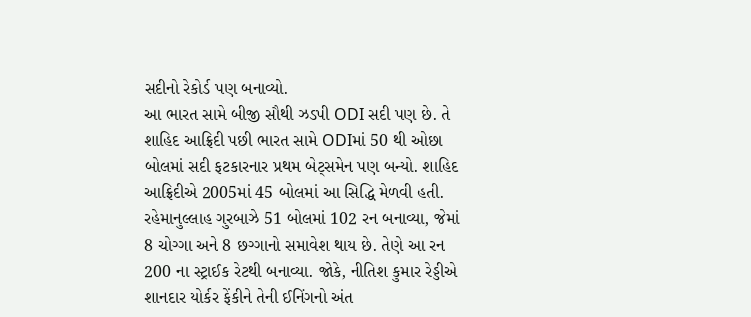સદીનો રેકોર્ડ પણ બનાવ્યો.
આ ભારત સામે બીજી સૌથી ઝડપી ODI સદી પણ છે. તે શાહિદ આફ્રિદી પછી ભારત સામે ODIમાં 50 થી ઓછા બોલમાં સદી ફટકારનાર પ્રથમ બેટ્સમેન પણ બન્યો. શાહિદ આફ્રિદીએ 2005માં 45 બોલમાં આ સિદ્ધિ મેળવી હતી. રહેમાનુલ્લાહ ગુરબાઝે 51 બોલમાં 102 રન બનાવ્યા, જેમાં 8 ચોગ્ગા અને 8 છગ્ગાનો સમાવેશ થાય છે. તેણે આ રન 200 ના સ્ટ્રાઈક રેટથી બનાવ્યા. જોકે, નીતિશ કુમાર રેડ્ડીએ શાનદાર યોર્કર ફેંકીને તેની ઈનિંગનો અંત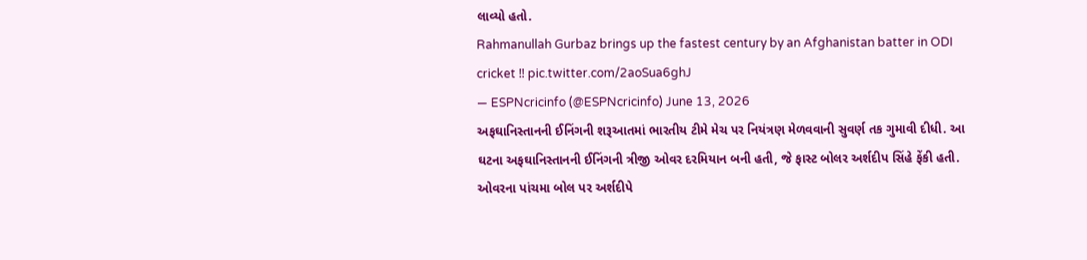લાવ્યો હતો.
Rahmanullah Gurbaz brings up the fastest century by an Afghanistan batter in ODI cricket ‼ pic.twitter.com/2aoSua6ghJ
— ESPNcricinfo (@ESPNcricinfo) June 13, 2026
અફઘાનિસ્તાનની ઈનિંગની શરૂઆતમાં ભારતીય ટીમે મેચ પર નિયંત્રણ મેળવવાની સુવર્ણ તક ગુમાવી દીધી. આ ઘટના અફઘાનિસ્તાનની ઈનિંગની ત્રીજી ઓવર દરમિયાન બની હતી, જે ફાસ્ટ બોલર અર્શદીપ સિંહે ફેંકી હતી. ઓવરના પાંચમા બોલ પર અર્શદીપે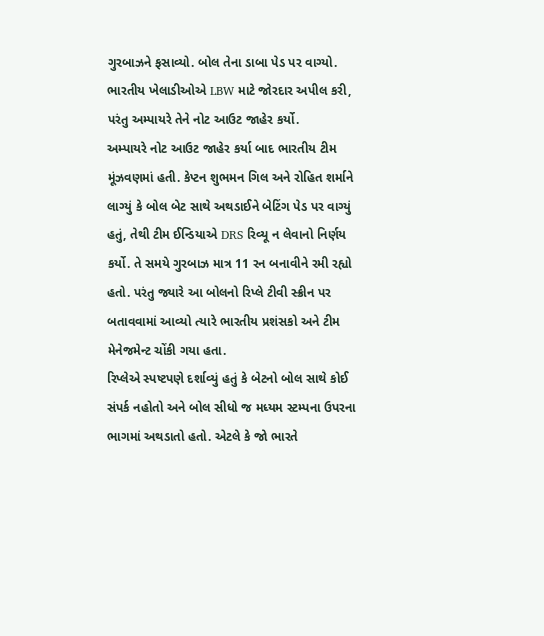ગુરબાઝને ફસાવ્યો. બોલ તેના ડાબા પેડ પર વાગ્યો. ભારતીય ખેલાડીઓએ LBW માટે જોરદાર અપીલ કરી, પરંતુ અમ્પાયરે તેને નોટ આઉટ જાહેર કર્યો.
અમ્પાયરે નોટ આઉટ જાહેર કર્યા બાદ ભારતીય ટીમ મૂંઝવણમાં હતી. કેપ્ટન શુભમન ગિલ અને રોહિત શર્માને લાગ્યું કે બોલ બેટ સાથે અથડાઈને બેટિંગ પેડ પર વાગ્યું હતું, તેથી ટીમ ઈન્ડિયાએ DRS રિવ્યૂ ન લેવાનો નિર્ણય કર્યો. તે સમયે ગુરબાઝ માત્ર 11 રન બનાવીને રમી રહ્યો હતો. પરંતુ જ્યારે આ બોલનો રિપ્લે ટીવી સ્ક્રીન પર બતાવવામાં આવ્યો ત્યારે ભારતીય પ્રશંસકો અને ટીમ મેનેજમેન્ટ ચોંકી ગયા હતા.
રિપ્લેએ સ્પષ્ટપણે દર્શાવ્યું હતું કે બેટનો બોલ સાથે કોઈ સંપર્ક નહોતો અને બોલ સીધો જ મધ્યમ સ્ટમ્પના ઉપરના ભાગમાં અથડાતો હતો. એટલે કે જો ભારતે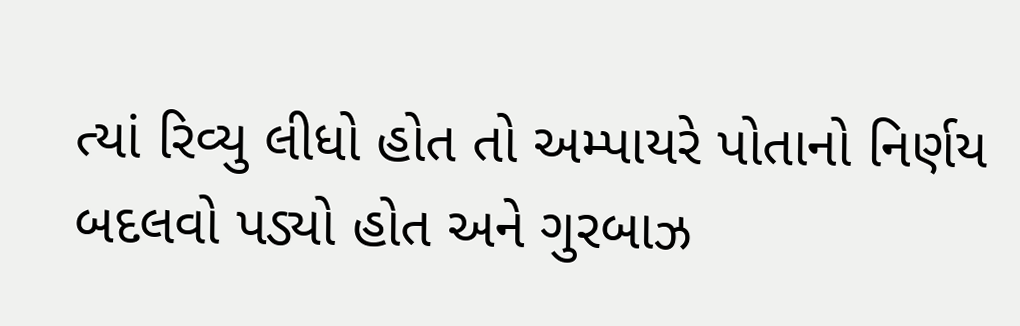ત્યાં રિવ્યુ લીધો હોત તો અમ્પાયરે પોતાનો નિર્ણય બદલવો પડ્યો હોત અને ગુરબાઝ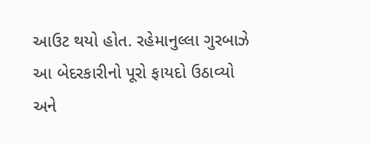આઉટ થયો હોત. રહેમાનુલ્લા ગુરબાઝે આ બેદરકારીનો પૂરો ફાયદો ઉઠાવ્યો અને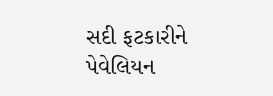સદી ફટકારીને પેવેલિયન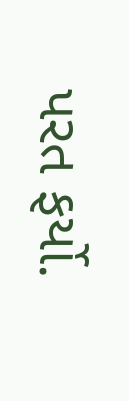પરત ફર્યો.